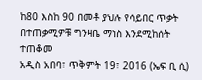ከ80 እስከ 90 በመቶ ያህሉ የሳይበር ጥቃት በተጠቃሚዎቹ ግንዛቤ ማነስ እንደሚከሰት ተጠቆመ
አዲስ አበባ፣ ጥቅምት 19፣ 2016 (ኤፍ ቢ ሲ)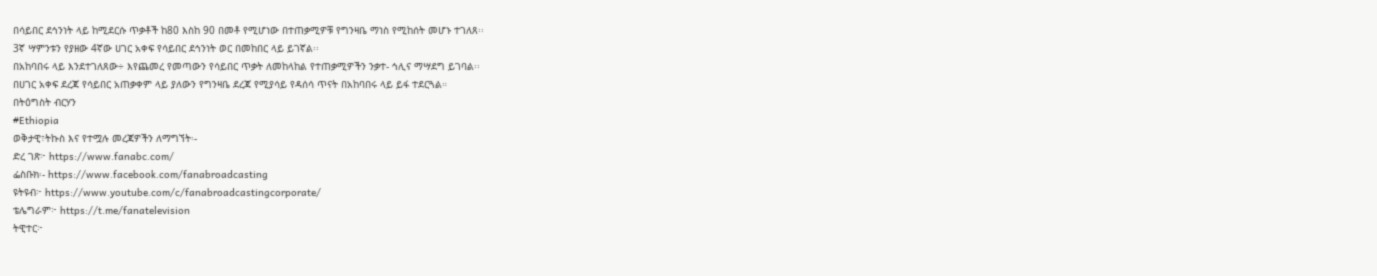በሳይበር ደኅንነት ላይ ከሚደርሱ ጥቃቶች ከ80 እስከ 90 በመቶ የሚሆነው በተጠቃሚዎቹ የግንዛቤ ማነስ የሚከሰት መሆኑ ተገለጸ፡፡
3ኛ ሣምንቱን የያዘው 4ኛው ሀገር አቀፍ የሳይበር ደኅንነት ወር በመከበር ላይ ይገኛል፡፡
በአከባበሩ ላይ እንደተገለጸው÷ እየጨመረ የመጣውን የሳይበር ጥቃት ለመከላከል የተጠቃሚዎችን ንቃተ- ኅሊና ማሣደግ ይገባል፡፡
በሀገር አቀፍ ደረጃ የሳይበር አጠቃቀም ላይ ያለውን የግንዛቤ ደረጃ የሚያሳይ የዳሰሳ ጥናት በአከባበሩ ላይ ይፋ ተደርጓል።
በትዕግስት ብርሃን
#Ethiopia
ወቅታዊ፣ትኩስ እና የተሟሉ መረጃዎችን ለማግኘት፡-
ድረ ገጽ፦ https://www.fanabc.com/
ፌስቡክ፡- https://www.facebook.com/fanabroadcasting
ዩትዩብ፦ https://www.youtube.com/c/fanabroadcastingcorporate/
ቴሌግራም፦ https://t.me/fanatelevision
ትዊተር፦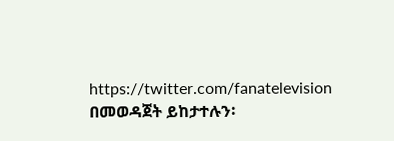https://twitter.com/fanatelevision በመወዳጀት ይከታተሉን፡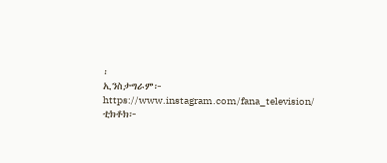፡
ኢንስታግራም፦ https://www.instagram.com/fana_television/
ቲክቶክ፦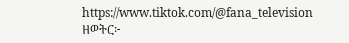https://www.tiktok.com/@fana_television
ዘወትር፦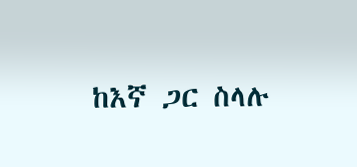ከእኛ ጋር ስላሉ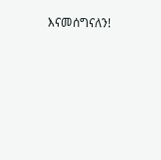እናመሰግናለን!